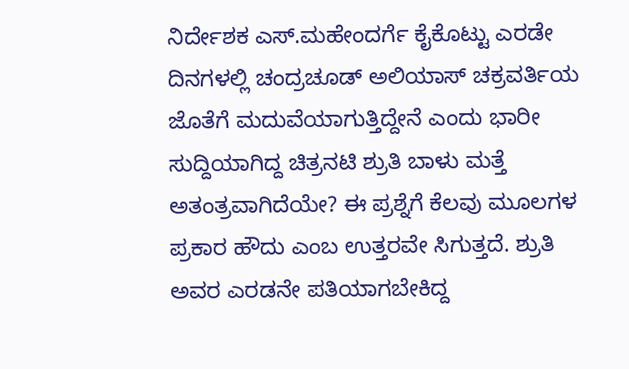ನಿರ್ದೇಶಕ ಎಸ್.ಮಹೇಂದರ್ಗೆ ಕೈಕೊಟ್ಟು ಎರಡೇ ದಿನಗಳಲ್ಲಿ ಚಂದ್ರಚೂಡ್ ಅಲಿಯಾಸ್ ಚಕ್ರವರ್ತಿಯ ಜೊತೆಗೆ ಮದುವೆಯಾಗುತ್ತಿದ್ದೇನೆ ಎಂದು ಭಾರೀ ಸುದ್ದಿಯಾಗಿದ್ದ ಚಿತ್ರನಟಿ ಶ್ರುತಿ ಬಾಳು ಮತ್ತೆ ಅತಂತ್ರವಾಗಿದೆಯೇ? ಈ ಪ್ರಶ್ನೆಗೆ ಕೆಲವು ಮೂಲಗಳ ಪ್ರಕಾರ ಹೌದು ಎಂಬ ಉತ್ತರವೇ ಸಿಗುತ್ತದೆ. ಶ್ರುತಿ ಅವರ ಎರಡನೇ ಪತಿಯಾಗಬೇಕಿದ್ದ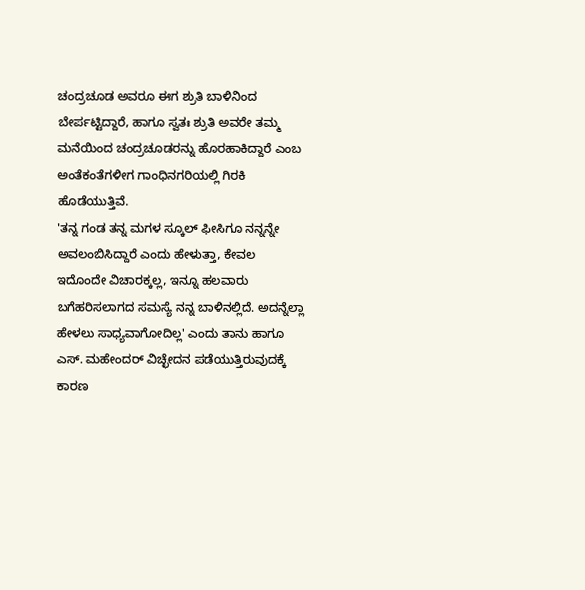ಚಂದ್ರಚೂಡ ಅವರೂ ಈಗ ಶ್ರುತಿ ಬಾಳಿನಿಂದ ಬೇರ್ಪಟ್ಟಿದ್ದಾರೆ, ಹಾಗೂ ಸ್ವತಃ ಶ್ರುತಿ ಅವರೇ ತಮ್ಮ ಮನೆಯಿಂದ ಚಂದ್ರಚೂಡರನ್ನು ಹೊರಹಾಕಿದ್ದಾರೆ ಎಂಬ ಅಂತೆಕಂತೆಗಳೀಗ ಗಾಂಧಿನಗರಿಯಲ್ಲಿ ಗಿರಕಿ ಹೊಡೆಯುತ್ತಿವೆ.
'ತನ್ನ ಗಂಡ ತನ್ನ ಮಗಳ ಸ್ಕೂಲ್ ಫೀಸಿಗೂ ನನ್ನನ್ನೇ ಅವಲಂಬಿಸಿದ್ದಾರೆ ಎಂದು ಹೇಳುತ್ತಾ, ಕೇವಲ ಇದೊಂದೇ ವಿಚಾರಕ್ಕಲ್ಲ, ಇನ್ನೂ ಹಲವಾರು ಬಗೆಹರಿಸಲಾಗದ ಸಮಸ್ಯೆ ನನ್ನ ಬಾಳಿನಲ್ಲಿದೆ. ಅದನ್ನೆಲ್ಲಾ ಹೇಳಲು ಸಾಧ್ಯವಾಗೋದಿಲ್ಲ' ಎಂದು ತಾನು ಹಾಗೂ ಎಸ್. ಮಹೇಂದರ್ ವಿಚ್ಛೇದನ ಪಡೆಯುತ್ತಿರುವುದಕ್ಕೆ ಕಾರಣ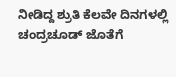ನೀಡಿದ್ದ ಶ್ರುತಿ ಕೆಲವೇ ದಿನಗಳಲ್ಲಿ ಚಂದ್ರಚೂಡ್ ಜೊತೆಗೆ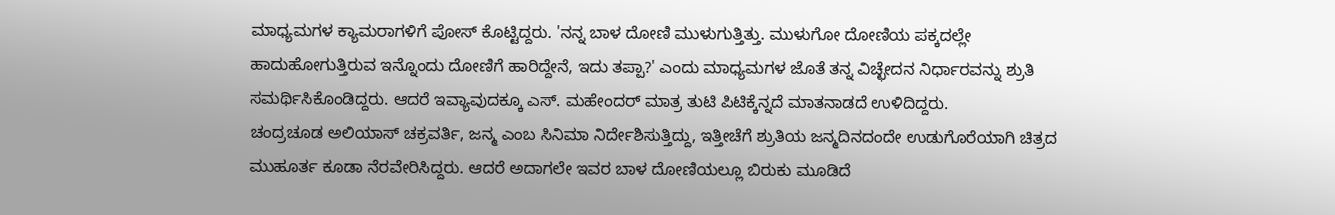ಮಾಧ್ಯಮಗಳ ಕ್ಯಾಮರಾಗಳಿಗೆ ಪೋಸ್ ಕೊಟ್ಟಿದ್ದರು. 'ನನ್ನ ಬಾಳ ದೋಣಿ ಮುಳುಗುತ್ತಿತ್ತು. ಮುಳುಗೋ ದೋಣಿಯ ಪಕ್ಕದಲ್ಲೇ ಹಾದುಹೋಗುತ್ತಿರುವ ಇನ್ನೊಂದು ದೋಣಿಗೆ ಹಾರಿದ್ದೇನೆ, ಇದು ತಪ್ಪಾ?' ಎಂದು ಮಾಧ್ಯಮಗಳ ಜೊತೆ ತನ್ನ ವಿಚ್ಛೇದನ ನಿರ್ಧಾರವನ್ನು ಶ್ರುತಿ ಸಮರ್ಥಿಸಿಕೊಂಡಿದ್ದರು. ಆದರೆ ಇವ್ಯಾವುದಕ್ಕೂ ಎಸ್. ಮಹೇಂದರ್ ಮಾತ್ರ ತುಟಿ ಪಿಟಿಕ್ಕೆನ್ನದೆ ಮಾತನಾಡದೆ ಉಳಿದಿದ್ದರು.
ಚಂದ್ರಚೂಡ ಅಲಿಯಾಸ್ ಚಕ್ರವರ್ತಿ, ಜನ್ಮ ಎಂಬ ಸಿನಿಮಾ ನಿರ್ದೇಶಿಸುತ್ತಿದ್ದು, ಇತ್ತೀಚೆಗೆ ಶ್ರುತಿಯ ಜನ್ಮದಿನದಂದೇ ಉಡುಗೊರೆಯಾಗಿ ಚಿತ್ರದ ಮುಹೂರ್ತ ಕೂಡಾ ನೆರವೇರಿಸಿದ್ದರು. ಆದರೆ ಅದಾಗಲೇ ಇವರ ಬಾಳ ದೋಣಿಯಲ್ಲೂ ಬಿರುಕು ಮೂಡಿದೆ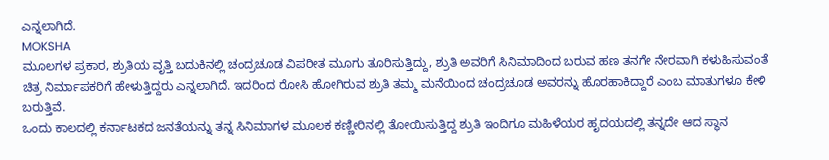ಎನ್ನಲಾಗಿದೆ.
MOKSHA
ಮೂಲಗಳ ಪ್ರಕಾರ, ಶ್ರುತಿಯ ವೃತ್ತಿ ಬದುಕಿನಲ್ಲಿ ಚಂದ್ರಚೂಡ ವಿಪರೀತ ಮೂಗು ತೂರಿಸುತ್ತಿದ್ದು, ಶ್ರುತಿ ಅವರಿಗೆ ಸಿನಿಮಾದಿಂದ ಬರುವ ಹಣ ತನಗೇ ನೇರವಾಗಿ ಕಳುಹಿಸುವಂತೆ ಚಿತ್ರ ನಿರ್ಮಾಪಕರಿಗೆ ಹೇಳುತ್ತಿದ್ದರು ಎನ್ನಲಾಗಿದೆ. ಇದರಿಂದ ರೋಸಿ ಹೋಗಿರುವ ಶ್ರುತಿ ತಮ್ಮ ಮನೆಯಿಂದ ಚಂದ್ರಚೂಡ ಅವರನ್ನು ಹೊರಹಾಕಿದ್ದಾರೆ ಎಂಬ ಮಾತುಗಳೂ ಕೇಳಿ ಬರುತ್ತಿವೆ.
ಒಂದು ಕಾಲದಲ್ಲಿ ಕರ್ನಾಟಕದ ಜನತೆಯನ್ನು ತನ್ನ ಸಿನಿಮಾಗಳ ಮೂಲಕ ಕಣ್ಣೀರಿನಲ್ಲಿ ತೋಯಿಸುತ್ತಿದ್ದ ಶ್ರುತಿ ಇಂದಿಗೂ ಮಹಿಳೆಯರ ಹೃದಯದಲ್ಲಿ ತನ್ನದೇ ಆದ ಸ್ಥಾನ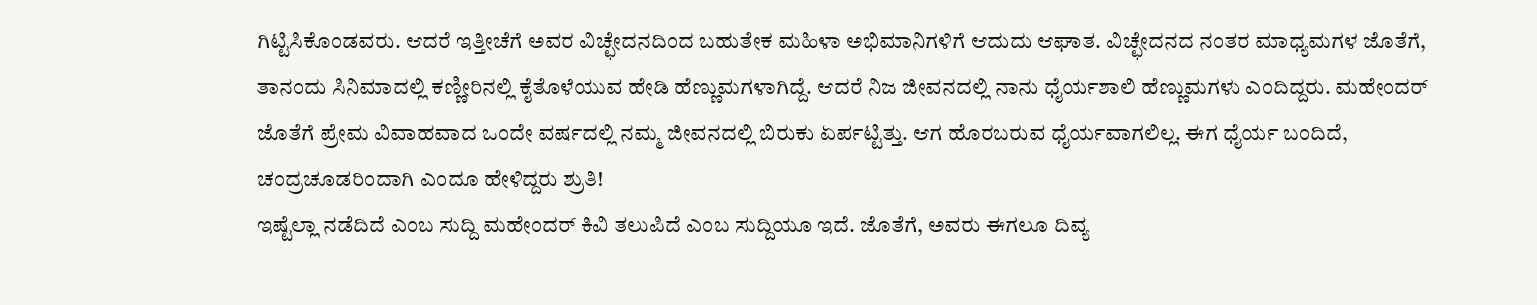ಗಿಟ್ಟಿಸಿಕೊಂಡವರು. ಆದರೆ ಇತ್ತೀಚೆಗೆ ಅವರ ವಿಚ್ಛೇದನದಿಂದ ಬಹುತೇಕ ಮಹಿಳಾ ಅಭಿಮಾನಿಗಳಿಗೆ ಆದುದು ಆಘಾತ. ವಿಚ್ಛೇದನದ ನಂತರ ಮಾಧ್ಯಮಗಳ ಜೊತೆಗೆ, ತಾನಂದು ಸಿನಿಮಾದಲ್ಲಿ ಕಣ್ಣೀರಿನಲ್ಲಿ ಕೈತೊಳೆಯುವ ಹೇಡಿ ಹೆಣ್ಣುಮಗಳಾಗಿದ್ದೆ. ಆದರೆ ನಿಜ ಜೀವನದಲ್ಲಿ ನಾನು ಧೈರ್ಯಶಾಲಿ ಹೆಣ್ಣುಮಗಳು ಎಂದಿದ್ದರು. ಮಹೇಂದರ್ ಜೊತೆಗೆ ಪ್ರೇಮ ವಿವಾಹವಾದ ಒಂದೇ ವರ್ಷದಲ್ಲಿ ನಮ್ಮ ಜೀವನದಲ್ಲಿ ಬಿರುಕು ಏರ್ಪಟ್ಟಿತ್ತು. ಆಗ ಹೊರಬರುವ ಧೈರ್ಯವಾಗಲಿಲ್ಲ. ಈಗ ಧೈರ್ಯ ಬಂದಿದೆ, ಚಂದ್ರಚೂಡರಿಂದಾಗಿ ಎಂದೂ ಹೇಳಿದ್ದರು ಶ್ರುತಿ!
ಇಷ್ಟೆಲ್ಲಾ ನಡೆದಿದೆ ಎಂಬ ಸುದ್ದಿ ಮಹೇಂದರ್ ಕಿವಿ ತಲುಪಿದೆ ಎಂಬ ಸುದ್ದಿಯೂ ಇದೆ. ಜೊತೆಗೆ, ಅವರು ಈಗಲೂ ದಿವ್ಯ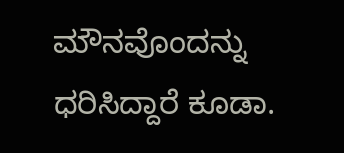ಮೌನವೊಂದನ್ನು ಧರಿಸಿದ್ದಾರೆ ಕೂಡಾ.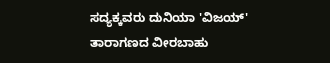ಸದ್ಯಕ್ಕವರು ದುನಿಯಾ 'ವಿಜಯ್' ತಾರಾಗಣದ ವೀರಬಾಹು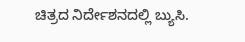ಚಿತ್ರದ ನಿರ್ದೇಶನದಲ್ಲಿ ಬ್ಯುಸಿ.